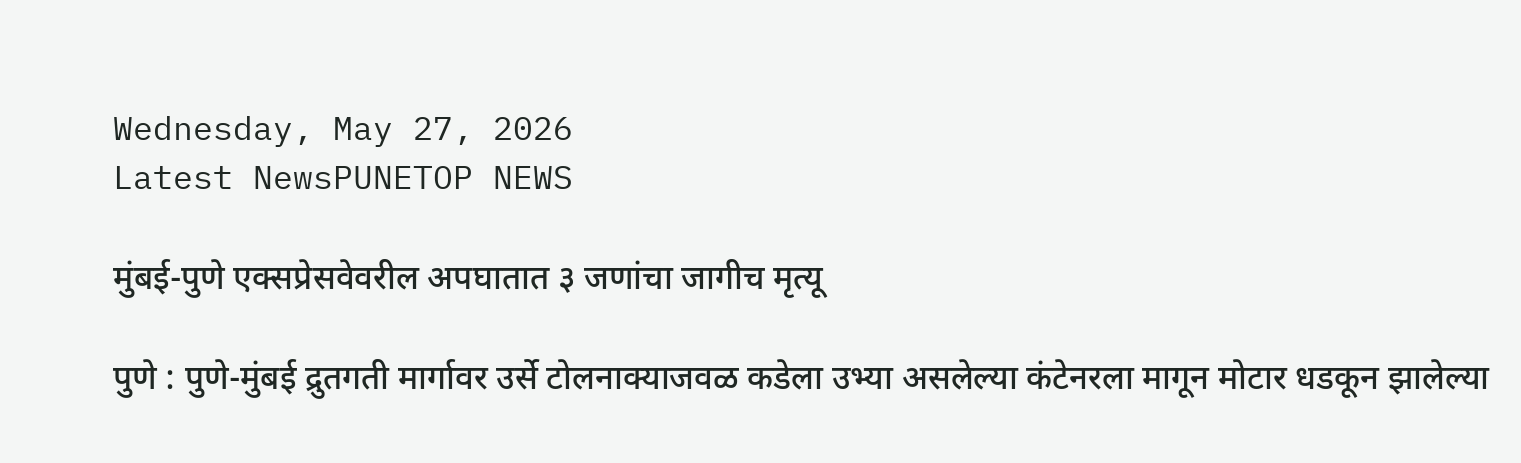Wednesday, May 27, 2026
Latest NewsPUNETOP NEWS

मुंबई-पुणे एक्सप्रेसवेवरील अपघातात ३ जणांचा जागीच मृत्यू

पुणे : पुणे-मुंबई द्रुतगती मार्गावर उर्से टोलनाक्याजवळ कडेला उभ्या असलेल्या कंटेनरला मागून मोटार धडकून झालेल्या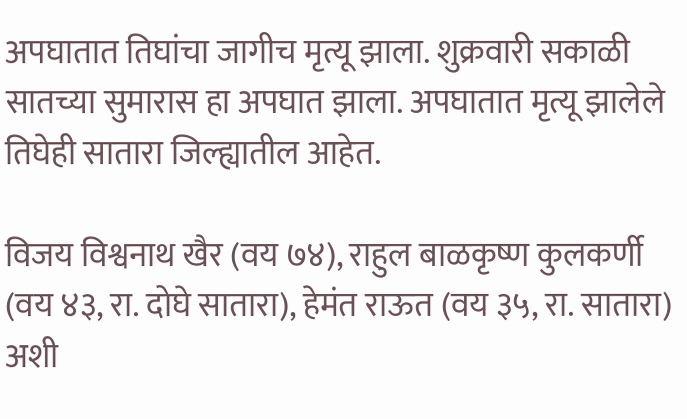अपघातात तिघांचा जागीच मृत्यू झाला. शुक्रवारी सकाळी सातच्या सुमारास हा अपघात झाला. अपघातात मृत्यू झालेले तिघेही सातारा जिल्ह्यातील आहेत.

विजय विश्वनाथ खैर (वय ७४), राहुल बाळकृष्ण कुलकर्णी (वय ४३, रा. दोघे सातारा), हेमंत राऊत (वय ३५, रा. सातारा) अशी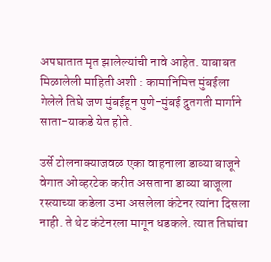अपघातात मृत झालेल्यांची नावे आहेत. याबाबत मिळालेली माहिती अशी : कामानिमित्त मुंबईला गेलेले तिघे जण मुंबईहून पुणे-मुंबई द्रुतगती मार्गाने साता-याकडे येत होते.

उर्से टोलनाक्याजवळ एका वाहनाला डाव्या बाजूने वेगात ओव्हरटेक करीत असताना डाव्या बाजूला रस्त्याच्या कडेला उभा असलेला कंटेनर त्यांना दिसला नाही. ते थेट कंटेनरला मागून धडकले. त्यात तिघांचा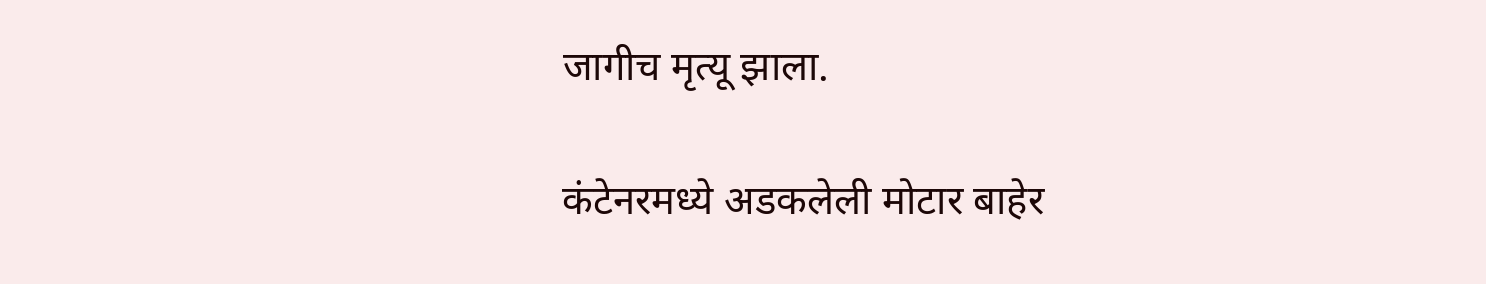जागीच मृत्यू झाला.

कंटेनरमध्ये अडकलेली मोटार बाहेर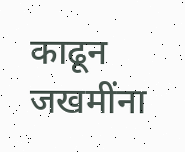काढून जखमींना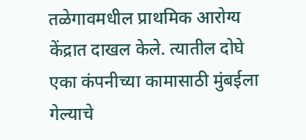तळेगावमधील प्राथमिक आरोग्य केंद्रात दाखल केले. त्यातील दोघे एका कंपनीच्या कामासाठी मुंबईला गेल्याचे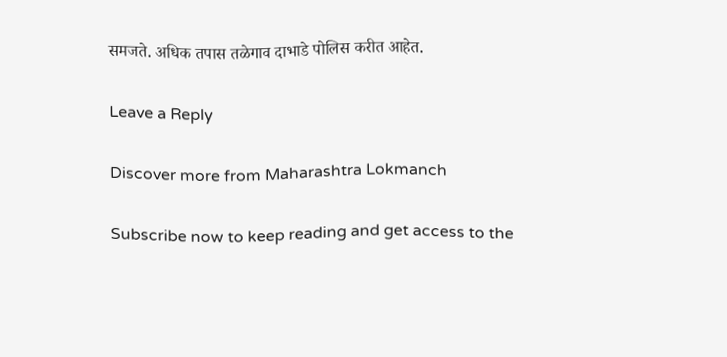समजते. अधिक तपास तळेगाव दाभाडे पोलिस करीत आहेत.

Leave a Reply

Discover more from Maharashtra Lokmanch

Subscribe now to keep reading and get access to the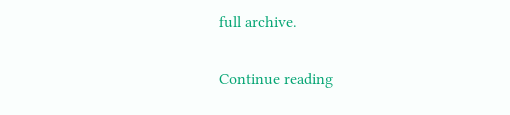full archive.

Continue reading